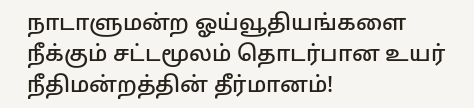நாடாளுமன்ற ஓய்வூதியங்களை நீக்கும் சட்டமூலம் தொடர்பான உயர் நீதிமன்றத்தின் தீர்மானம்!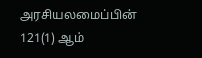அரசியலமைப்பின் 121(1) ஆம்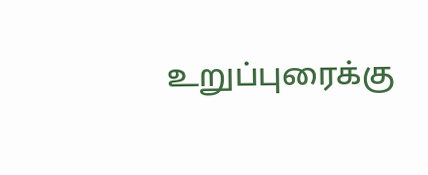உறுப்புரைக்கு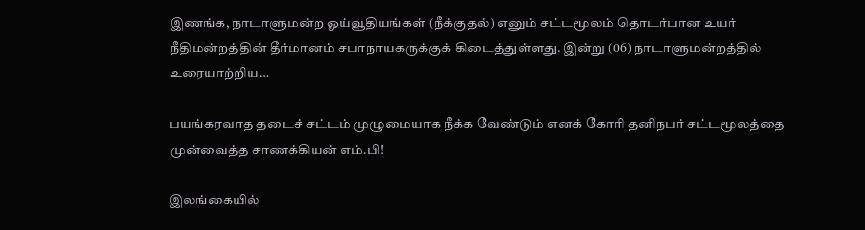இணங்க, நாடாளுமன்ற ஓய்வூதியங்கள் (நீக்குதல்) எனும் சட்டமூலம் தொடர்பான உயர் நீதிமன்றத்தின் தீர்மானம் சபாநாயகருக்குக் கிடைத்துள்ளது. இன்று (06) நாடாளுமன்றத்தில் உரையாற்றிய…

பயங்கரவாத தடைச் சட்டம் முழுமையாக நீக்க வேண்டும் எனக் கோரி தனிநபர் சட்டமூலத்தை முன்வைத்த சாணக்கியன் எம்.பி!

இலங்கையில்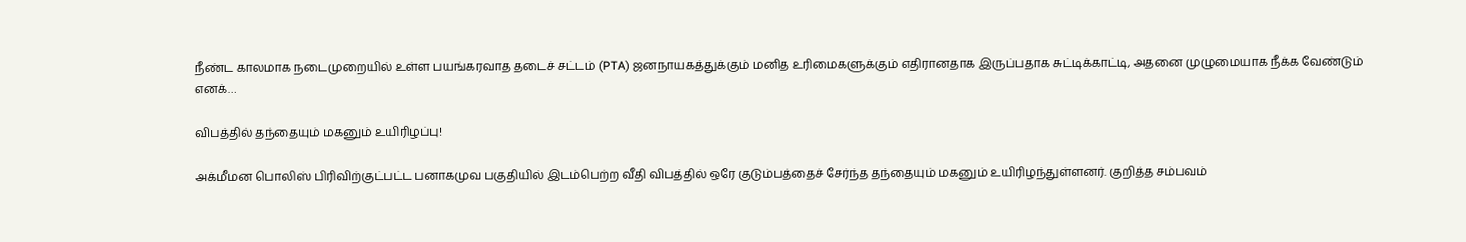நீண்ட காலமாக நடைமுறையில் உள்ள பயங்கரவாத தடைச் சட்டம் (PTA) ஜனநாயகத்துக்கும் மனித உரிமைகளுக்கும் எதிரானதாக இருப்பதாக சுட்டிக்காட்டி, அதனை முழுமையாக நீக்க வேண்டும் எனக்…

விபத்தில் தந்தையும் மகனும் உயிரிழப்பு!

அக்மீமன பொலிஸ் பிரிவிற்குட்பட்ட பனாகமுவ பகுதியில் இடம்பெற்ற வீதி விபத்தில் ஒரே குடும்பத்தைச் சேர்ந்த தந்தையும் மகனும் உயிரிழந்துள்ளனர். குறித்த சம்பவம்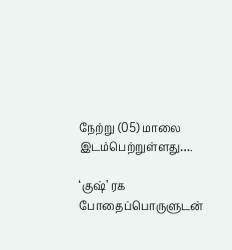நேற்று (05) மாலை இடம்பெற்றுள்ளது….

‘குஷ்’ ரக போதைப்பொருளுடன்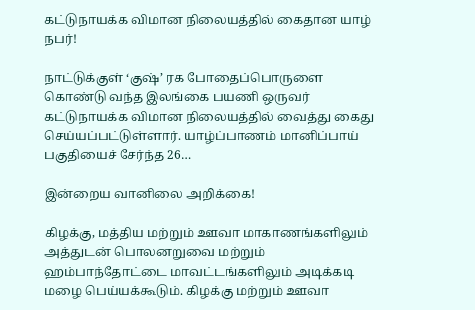கட்டுநாயக்க விமான நிலையத்தில் கைதான யாழ் நபர்!

நாட்டுக்குள் ‘குஷ்’ ரக போதைப்பொருளை கொண்டு வந்த இலங்கை பயணி ஒருவர் கட்டுநாயக்க விமான நிலையத்தில் வைத்து கைது செய்யப்பட்டுள்ளார். யாழ்ப்பாணம் மானிப்பாய் பகுதியைச் சேர்ந்த 26…

இன்றைய வானிலை அறிக்கை!

கிழக்கு, மத்திய மற்றும் ஊவா மாகாணங்களிலும் அத்துடன் பொலனறுவை மற்றும் ஹம்பாந்தோட்டை மாவட்டங்களிலும் அடிக்கடி மழை பெய்யக்கூடும். கிழக்கு மற்றும் ஊவா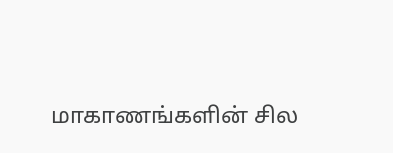மாகாணங்களின் சில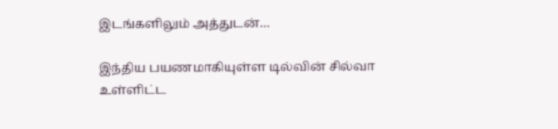இடங்களிலும் அத்துடன்…

இந்திய பயணமாகியுள்ள டில்வின் சில்வா உள்ளிட்ட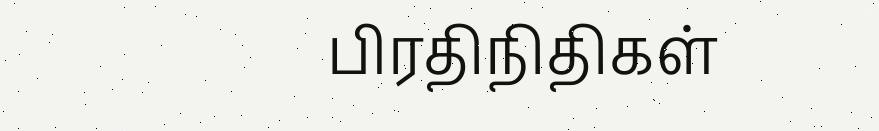பிரதிநிதிகள்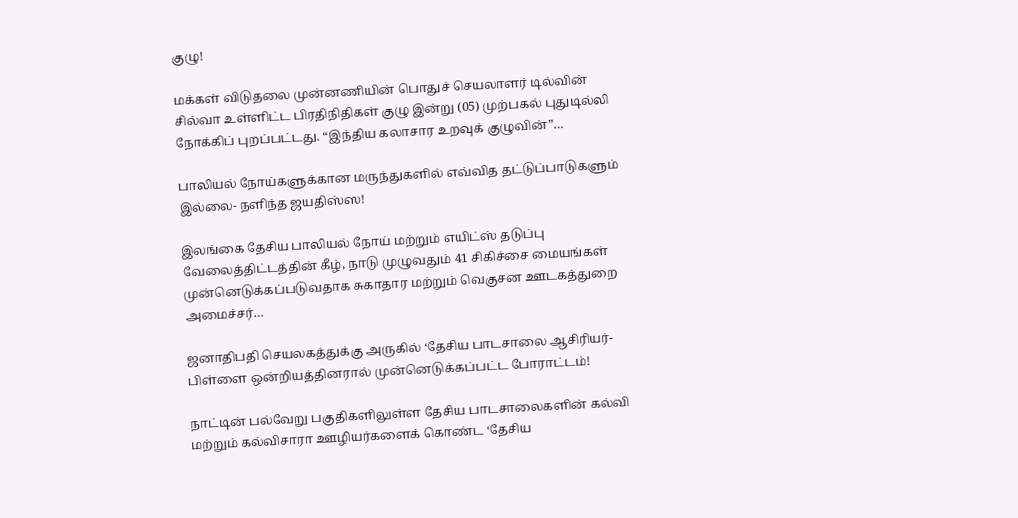குழு!

மக்கள் விடுதலை முன்னணியின் பொதுச் செயலாளர் டில்வின் சில்வா உள்ளிட்ட பிரதிநிதிகள் குழு இன்று (05) முற்பகல் புதுடில்லி நோக்கிப் புறப்பட்டது. “இந்திய கலாசார உறவுக் குழுவின்”…

பாலியல் நோய்களுக்கான மருந்துகளில் எவ்வித தட்டுப்பாடுகளும் இல்லை- நளிந்த ஜயதிஸ்ஸ!

இலங்கை தேசிய பாலியல் நோய் மற்றும் எயிட்ஸ் தடுப்பு வேலைத்திட்டத்தின் கீழ், நாடு முழுவதும் 41 சிகிச்சை மையங்கள் முன்னெடுக்கப்படுவதாக சுகாதார மற்றும் வெகுசன ஊடகத்துறை அமைச்சர்…

ஜனாதிபதி செயலகத்துக்கு அருகில் ‘தேசிய பாடசாலை ஆசிரியர்-பிள்ளை ஒன்றியத்தினரால் முன்னெடுக்கப்பட்ட போராட்டம்!

நாட்டின் பல்வேறு பகுதிகளிலுள்ள தேசிய பாடசாலைகளின் கல்வி மற்றும் கல்விசாரா ஊழியர்களைக் கொண்ட ‘தேசிய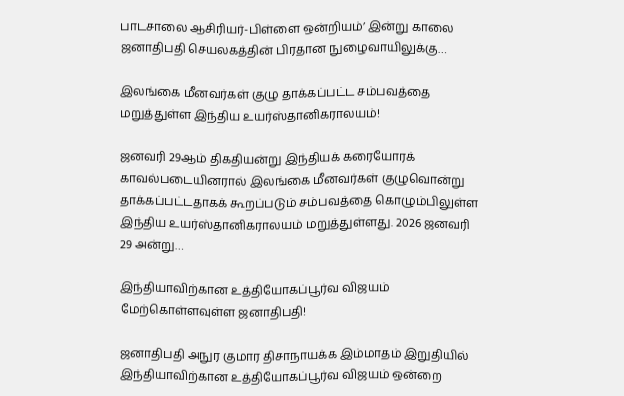பாடசாலை ஆசிரியர்-பிள்ளை ஒன்றியம்’ இன்று காலை ஜனாதிபதி செயலகத்தின் பிரதான நுழைவாயிலுக்கு…

இலங்கை மீனவர்கள் குழு தாக்கப்பட்ட சம்பவத்தை மறுத்துள்ள இந்திய உயர்ஸ்தானிகராலயம்!

ஜனவரி 29ஆம் திகதியன்று இந்தியக் கரையோரக் காவல்படையினரால் இலங்கை மீனவர்கள் குழுவொன்று தாக்கப்பட்டதாகக் கூறப்படும் சம்பவத்தை கொழும்பிலுள்ள இந்திய உயர்ஸ்தானிகராலயம் மறுத்துள்ளது. 2026 ஜனவரி 29 அன்று…

இந்தியாவிற்கான உத்தியோகப்பூர்வ விஜயம் மேற்கொள்ளவுள்ள ஜனாதிபதி!

ஜனாதிபதி அநுர குமார திசாநாயக்க இம்மாதம் இறுதியில் இந்தியாவிற்கான உத்தியோகப்பூர்வ விஜயம் ஒன்றை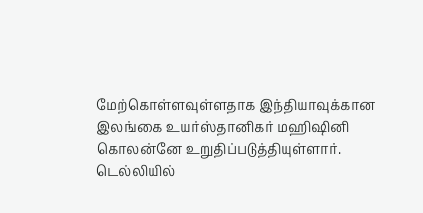மேற்கொள்ளவுள்ளதாக இந்தியாவுக்கான இலங்கை உயர்ஸ்தானிகர் மஹிஷினி கொலன்னே உறுதிப்படுத்தியுள்ளார். டெல்லியில்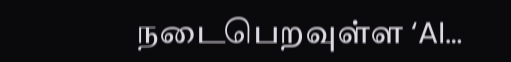நடைபெறவுள்ள ‘AI…